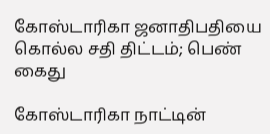கோஸ்டாரிகா ஜனாதிபதியை கொல்ல சதி திட்டம்; பெண் கைது

கோஸ்டாரிகா நாட்டின்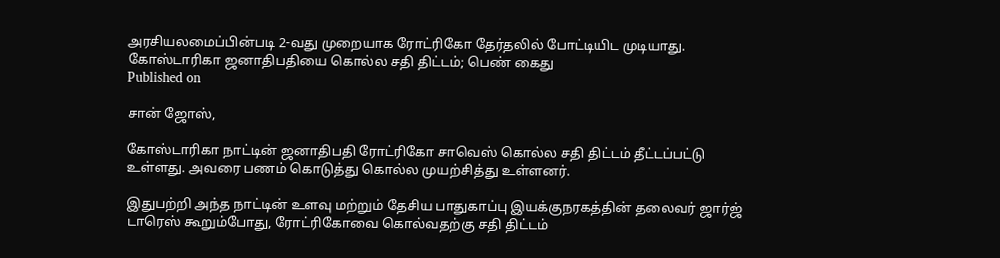அரசியலமைப்பின்படி 2-வது முறையாக ரோட்ரிகோ தேர்தலில் போட்டியிட முடியாது.
கோஸ்டாரிகா ஜனாதிபதியை கொல்ல சதி திட்டம்; பெண் கைது
Published on

சான் ஜோஸ்,

கோஸ்டாரிகா நாட்டின் ஜனாதிபதி ரோட்ரிகோ சாவெஸ் கொல்ல சதி திட்டம் தீட்டப்பட்டு உள்ளது. அவரை பணம் கொடுத்து கொல்ல முயற்சித்து உள்ளனர்.

இதுபற்றி அந்த நாட்டின் உளவு மற்றும் தேசிய பாதுகாப்பு இயக்குநரகத்தின் தலைவர் ஜார்ஜ் டாரெஸ் கூறும்போது, ரோட்ரிகோவை கொல்வதற்கு சதி திட்டம்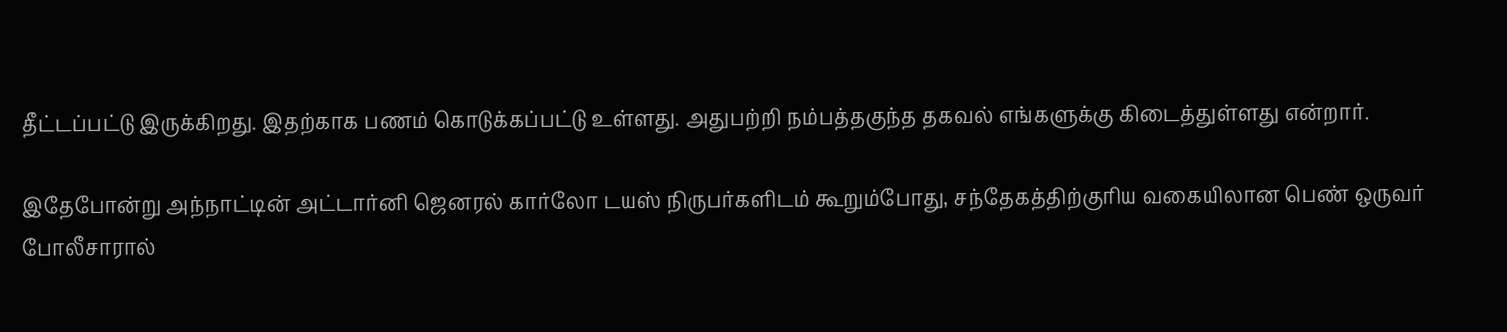தீட்டப்பட்டு இருக்கிறது. இதற்காக பணம் கொடுக்கப்பட்டு உள்ளது. அதுபற்றி நம்பத்தகுந்த தகவல் எங்களுக்கு கிடைத்துள்ளது என்றார்.

இதேபோன்று அந்நாட்டின் அட்டார்னி ஜெனரல் கார்லோ டயஸ் நிருபர்களிடம் கூறும்போது, சந்தேகத்திற்குரிய வகையிலான பெண் ஒருவர் போலீசாரால்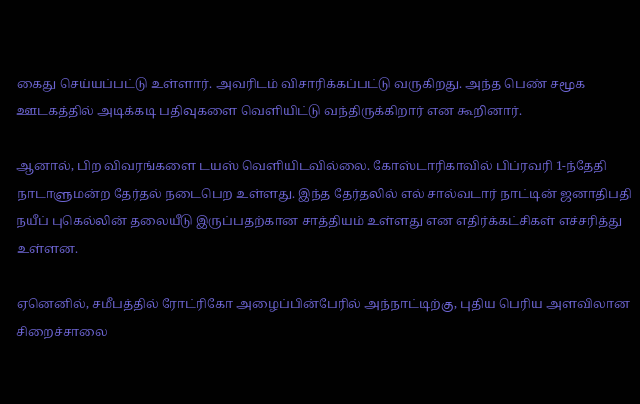கைது செய்யப்பட்டு உள்ளார். அவரிடம் விசாரிக்கப்பட்டு வருகிறது. அந்த பெண் சமூக ஊடகத்தில் அடிக்கடி பதிவுகளை வெளியிட்டு வந்திருக்கிறார் என கூறினார்.

ஆனால், பிற விவரங்களை டயஸ் வெளியிடவில்லை. கோஸ்டாரிகாவில் பிப்ரவரி 1-ந்தேதி நாடாளுமன்ற தேர்தல் நடைபெற உள்ளது. இந்த தேர்தலில் எல் சால்வடார் நாட்டின் ஜனாதிபதி நயீப் புகெல்லின் தலையீடு இருப்பதற்கான சாத்தியம் உள்ளது என எதிர்க்கட்சிகள் எச்சரித்து உள்ளன.

ஏனெனில், சமீபத்தில் ரோட்ரிகோ அழைப்பின்பேரில் அந்நாட்டிற்கு, புதிய பெரிய அளவிலான சிறைச்சாலை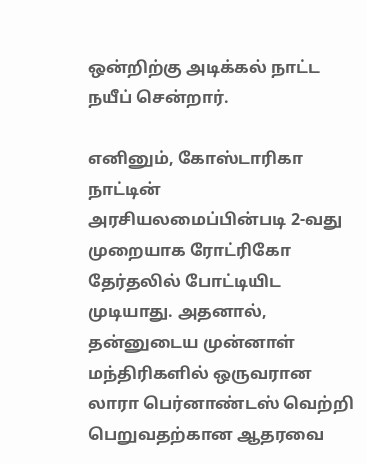ஒன்றிற்கு அடிக்கல் நாட்ட நயீப் சென்றார்.

எனினும், கோஸ்டாரிகா நாட்டின் அரசியலமைப்பின்படி 2-வது முறையாக ரோட்ரிகோ தேர்தலில் போட்டியிட முடியாது. அதனால், தன்னுடைய முன்னாள் மந்திரிகளில் ஒருவரான லாரா பெர்னாண்டஸ் வெற்றி பெறுவதற்கான ஆதரவை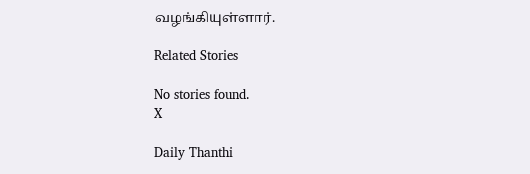வழங்கியுள்ளார்.

Related Stories

No stories found.
X

Daily Thanthi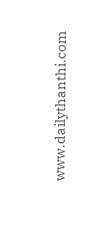www.dailythanthi.com